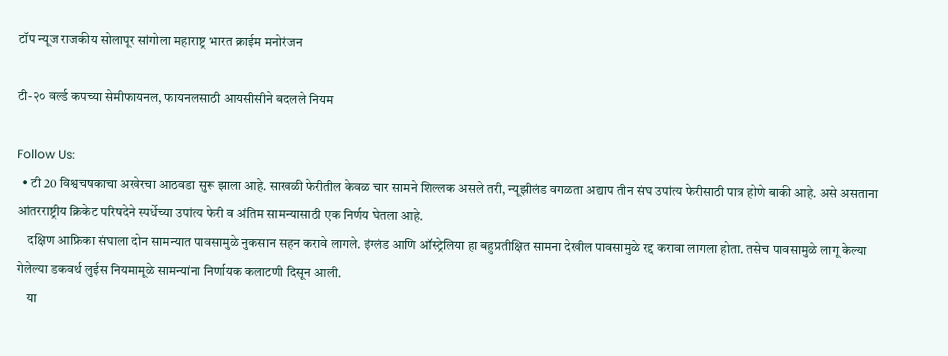टॉप न्यूज राजकीय सोलापूर सांगोला महाराष्ट्र भारत क्राईम मनोरंजन

टी-२० वर्ल्ड कपच्या सेमीफायनल, फायनलसाठी आयसीसीने बदलले नियम

Follow Us:
  • टी 20 विश्वचषकाचा अखेरचा आठवडा सुरू झाला आहे. साखळी फेरीतील केवळ चार सामने शिल्लक असले तरी, न्यूझीलंड वगळता अद्याप तीन संघ उपांत्य फेरीसाठी पात्र होणे बाकी आहे. असे असताना आंतरराष्ट्रीय क्रिकेट परिषदेने स्पर्धेच्या उपांत्य फेरी व अंतिम सामन्यासाठी एक निर्णय घेतला आहे.
    दक्षिण आफ्रिका संघाला दोन सामन्यात पावसामुळे नुकसान सहन करावे लागले. इंग्लंड आणि ऑस्ट्रेलिया हा बहुप्रतीक्षित सामना देखील पावसामुळे रद्द करावा लागला होता. तसेच पावसामुळे लागू केल्या गेलेल्या डकवर्थ लुईस नियमामूळे सामन्यांना निर्णायक कलाटणी दिसून आली.
    या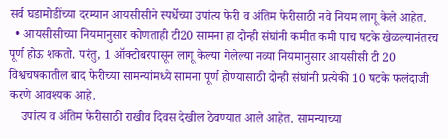सर्व घडामोडींच्या दरम्यान आयसीसीने स्पर्धेच्या उपांत्य फेरी व अंतिम फेरीसाठी नवे नियम लागू केले आहेत.
  • आयसीसीच्या नियमानुसार कोणताही टी20 सामना हा दोन्ही संघांनी कमीत कमी पाच षटके खेळल्यानंतरच पूर्ण होऊ शकतो. परंतु, 1 ऑक्टोबरपासून लागू केल्या गेलेल्या नव्या नियमानुसार आयसीसी टी 20 विश्वचषकातील बाद फेरीच्या सामन्यांमध्ये सामना पूर्ण होण्यासाठी दोन्ही संघांनी प्रत्येकी 10 षटके फलंदाजी करणे आवश्यक आहे.
    उपांत्य व अंतिम फेरीसाठी राखीव दिवस देखील ठेवण्यात आले आहेत. सामन्याच्या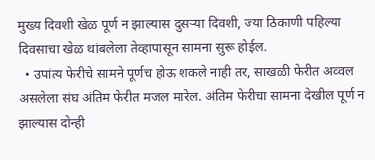मुख्य दिवशी खेळ पूर्ण न झाल्यास दुसऱ्या दिवशी, ज्या ठिकाणी पहिल्या दिवसाचा खेळ थांबलेला तेव्हापासून सामना सुरू होईल.
  • उपांत्य फेरीचे सामने पूर्णच होऊ शकले नाही तर, साखळी फेरीत अव्वल असलेला संघ अंतिम फेरीत मजल मारेल. अंतिम फेरीचा सामना देखील पूर्ण न झाल्यास दोन्ही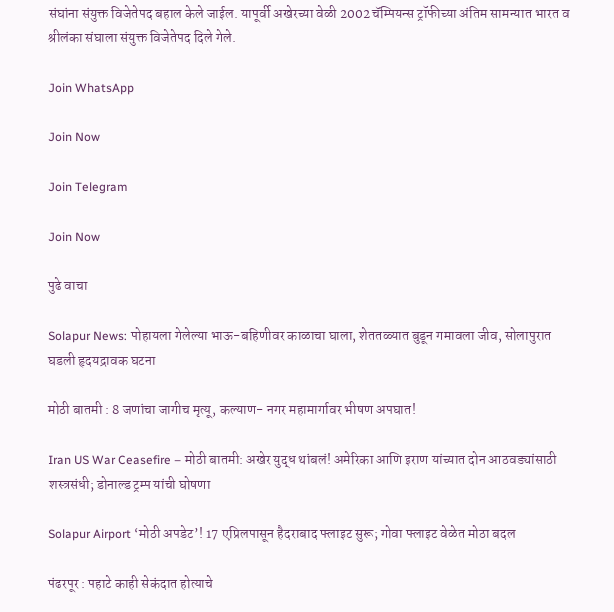संघांना संयुक्त विजेतेपद बहाल केले जाईल. यापूर्वी अखेरच्या वेळी 2002 चॅम्पियन्स ट्रॉफीच्या अंतिम सामन्यात भारत व श्रीलंका संघाला संयुक्त विजेतेपद दिले गेले.

Join WhatsApp

Join Now

Join Telegram

Join Now

पुढे वाचा

Solapur News: पोहायला गेलेल्या भाऊ-बहिणीवर काळाचा घाला, शेततळ्यात बुडून गमावला जीव, सोलापुरात घडली हृदयद्रावक घटना

मोठी बातमी : 8 जणांचा जागीच मृत्यू, कल्याण- नगर महामार्गावर भीषण अपघात!

Iran US War Ceasefire – मोठी बातमी: अखेर युद्ध थांबलं! अमेरिका आणि इराण यांच्यात दोन आठवड्यांसाठी शस्त्रसंधी; डोनाल्ड ट्रम्प यांची घोषणा

Solapur Airport ‘मोठी अपडेट’! 17 एप्रिलपासून हैदराबाद फ्लाइट सुरू; गोवा फ्लाइट वेळेत मोठा बदल

पंढरपूर : पहाटे काही सेकंदात होत्याचे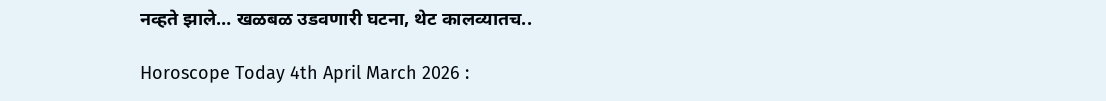नव्हते झाले… खळबळ उडवणारी घटना, थेट कालव्यातच..

Horoscope Today 4th April March 2026 :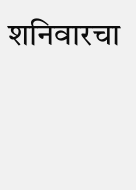शनिवारचा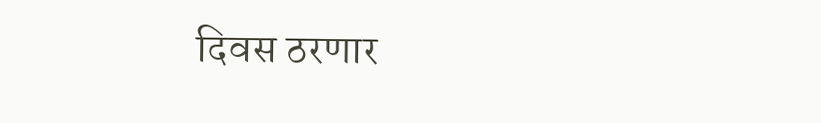दिवस ठरणार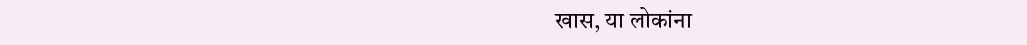खास, या लोकांना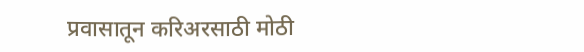प्रवासातून करिअरसाठी मोठी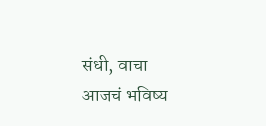संधी, वाचा आजचं भविष्य